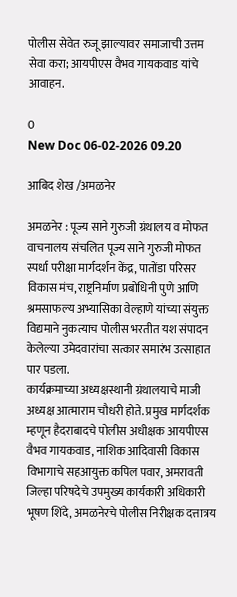पोलीस सेवेत रुजू झाल्यावर समाजाची उत्तम सेवा करा; आयपीएस वैभव गायकवाड यांचे आवाहन.

0
New Doc 06-02-2026 09.20

आबिद शेख /अमळनेर

अमळनेर : पूज्य साने गुरुजी ग्रंथालय व मोफत वाचनालय संचलित पूज्य साने गुरुजी मोफत स्पर्धा परीक्षा मार्गदर्शन केंद्र, पातोंडा परिसर विकास मंच, राष्ट्रनिर्माण प्रबोधिनी पुणे आणि श्रमसाफल्य अभ्यासिका वेल्हाणे यांच्या संयुक्त विद्यमाने नुकत्याच पोलीस भरतीत यश संपादन केलेल्या उमेदवारांचा सत्कार समारंभ उत्साहात पार पडला.
कार्यक्रमाच्या अध्यक्षस्थानी ग्रंथालयाचे माजी अध्यक्ष आत्माराम चौधरी होते. प्रमुख मार्गदर्शक म्हणून हैदराबादचे पोलीस अधीक्षक आयपीएस वैभव गायकवाड, नाशिक आदिवासी विकास विभागाचे सहआयुक्त कपिल पवार, अमरावती जिल्हा परिषदेचे उपमुख्य कार्यकारी अधिकारी भूषण शिंदे, अमळनेरचे पोलीस निरीक्षक दत्तात्रय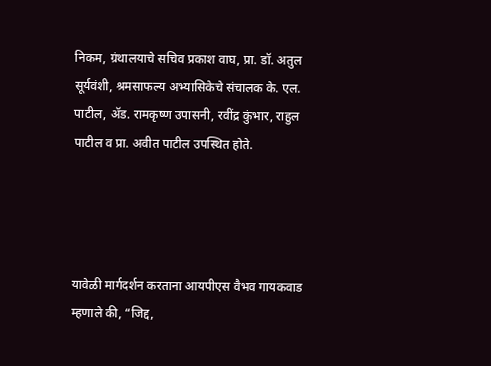निकम, ग्रंथालयाचे सचिव प्रकाश वाघ, प्रा. डॉ. अतुल सूर्यवंशी, श्रमसाफल्य अभ्यासिकेचे संचालक के. एल. पाटील, ॲड. रामकृष्ण उपासनी, रवींद्र कुंभार, राहुल पाटील व प्रा. अवीत पाटील उपस्थित होते.




यावेळी मार्गदर्शन करताना आयपीएस वैभव गायकवाड म्हणाले की, “जिद्द,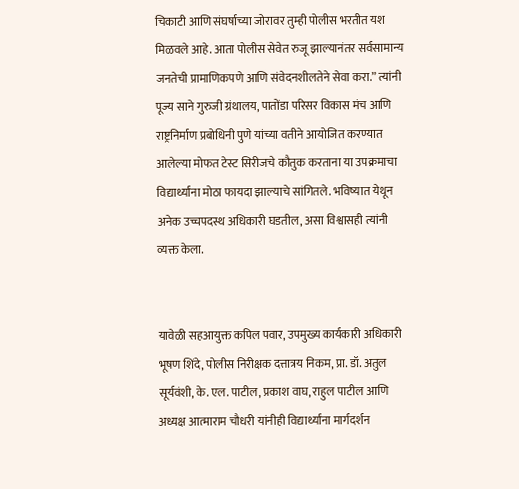चिकाटी आणि संघर्षाच्या जोरावर तुम्ही पोलीस भरतीत यश मिळवले आहे. आता पोलीस सेवेत रुजू झाल्यानंतर सर्वसामान्य जनतेची प्रामाणिकपणे आणि संवेदनशीलतेने सेवा करा.” त्यांनी पूज्य साने गुरुजी ग्रंथालय, पातोंडा परिसर विकास मंच आणि राष्ट्रनिर्माण प्रबोधिनी पुणे यांच्या वतीने आयोजित करण्यात आलेल्या मोफत टेस्ट सिरीजचे कौतुक करताना या उपक्रमाचा विद्यार्थ्यांना मोठा फायदा झाल्याचे सांगितले. भविष्यात येथून अनेक उच्चपदस्थ अधिकारी घडतील, असा विश्वासही त्यांनी व्यक्त केला.


यावेळी सहआयुक्त कपिल पवार, उपमुख्य कार्यकारी अधिकारी भूषण शिंदे, पोलीस निरीक्षक दत्तात्रय निकम, प्रा. डॉ. अतुल सूर्यवंशी, के. एल. पाटील, प्रकाश वाघ, राहुल पाटील आणि अध्यक्ष आत्माराम चौधरी यांनीही विद्यार्थ्यांना मार्गदर्शन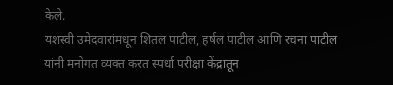केले.
यशस्वी उमेदवारांमधून शितल पाटील, हर्षल पाटील आणि रचना पाटील यांनी मनोगत व्यक्त करत स्पर्धा परीक्षा केंद्रातून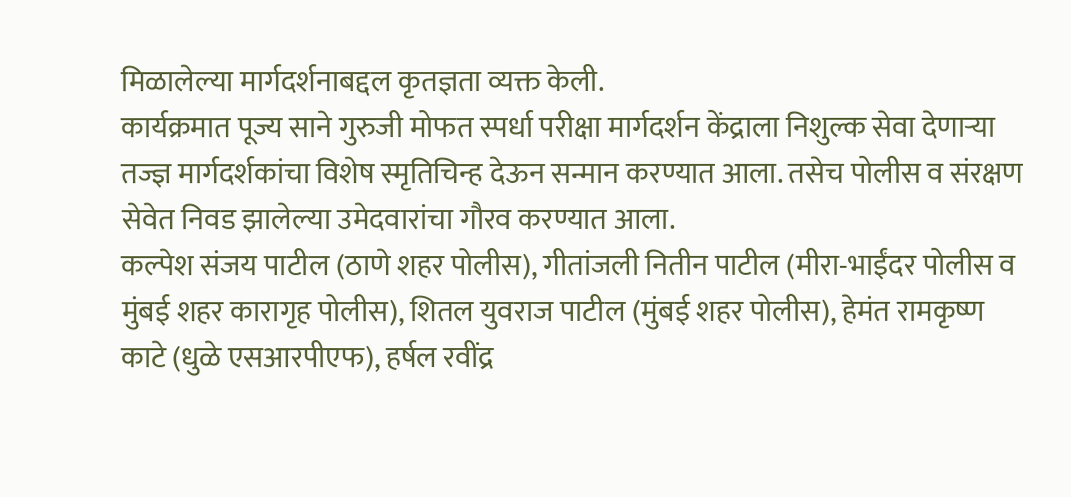मिळालेल्या मार्गदर्शनाबद्दल कृतज्ञता व्यक्त केली.
कार्यक्रमात पूज्य साने गुरुजी मोफत स्पर्धा परीक्षा मार्गदर्शन केंद्राला निशुल्क सेवा देणाऱ्या तज्ज्ञ मार्गदर्शकांचा विशेष स्मृतिचिन्ह देऊन सन्मान करण्यात आला. तसेच पोलीस व संरक्षण सेवेत निवड झालेल्या उमेदवारांचा गौरव करण्यात आला.
कल्पेश संजय पाटील (ठाणे शहर पोलीस), गीतांजली नितीन पाटील (मीरा-भाईंदर पोलीस व मुंबई शहर कारागृह पोलीस), शितल युवराज पाटील (मुंबई शहर पोलीस), हेमंत रामकृष्ण काटे (धुळे एसआरपीएफ), हर्षल रवींद्र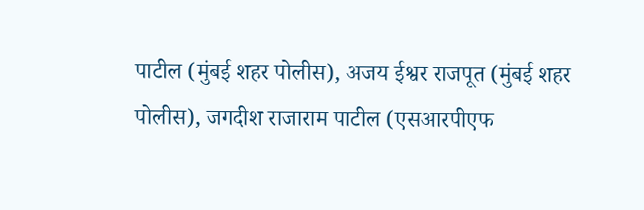पाटील (मुंबई शहर पोलीस), अजय ईश्वर राजपूत (मुंबई शहर पोलीस), जगदीश राजाराम पाटील (एसआरपीएफ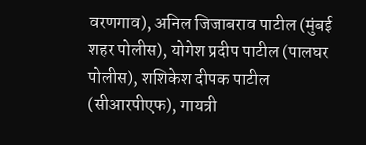वरणगाव), अनिल जिजाबराव पाटील (मुंबई शहर पोलीस), योगेश प्रदीप पाटील (पालघर पोलीस), शशिकेश दीपक पाटील (सीआरपीएफ), गायत्री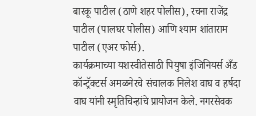बारकू पाटील (ठाणे शहर पोलीस), रचना राजेंद्र पाटील (पालघर पोलीस) आणि श्याम शांताराम पाटील (एअर फोर्स).
कार्यक्रमाच्या यशस्वीतेसाठी पियुषा इंजिनियर्स अँड कॉन्ट्रॅक्टर्स अमळनेरचे संचालक निलेश वाघ व हर्षदा वाघ यांनी स्मृतिचिन्हांचे प्रायोजन केले. नगरसेवक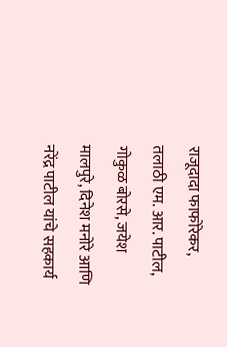राजूदादा फाफोरेकर, तलाठी एम. आर. पाटील, गोकुळ बोरसे, जयेश मालपुरे, दिनेश मनोरे आणि नरेंद्र पाटील यांचे सहकार्य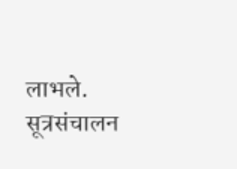लाभले. सूत्रसंचालन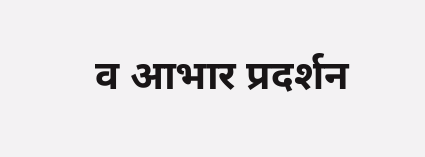व आभार प्रदर्शन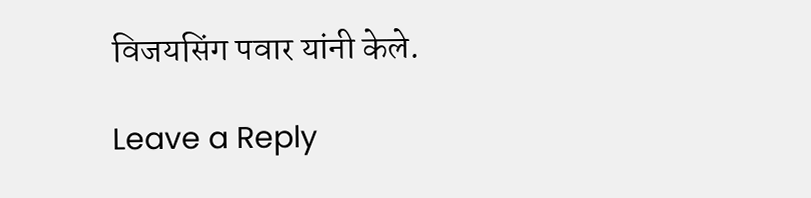विजयसिंग पवार यांनी केले.

Leave a Reply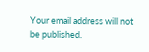Your email address will not be published.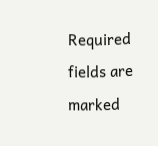Required fields are marked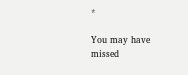*

You may have missed